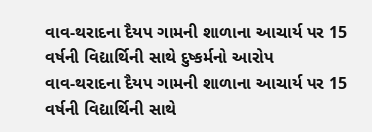વાવ-થરાદના દૈયપ ગામની શાળાના આચાર્ય પર 15 વર્ષની વિદ્યાર્થિની સાથે દુષ્કર્મનો આરોપ
વાવ-થરાદના દૈયપ ગામની શાળાના આચાર્ય પર 15 વર્ષની વિદ્યાર્થિની સાથે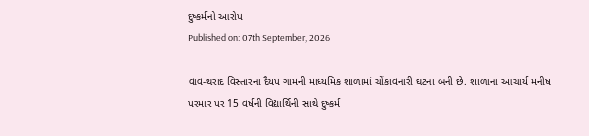દુષ્કર્મનો આરોપ
Published on: 07th September, 2026

વાવ-થરાદ વિસ્તારના દૈયપ ગામની માધ્યમિક શાળામાં ચોંકાવનારી ઘટના બની છે. શાળાના આચાર્ય મનીષ પરમાર પર 15 વર્ષની વિદ્યાર્થિની સાથે દુષ્કર્મ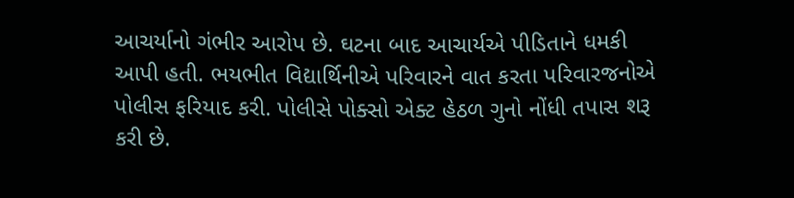આચર્યાનો ગંભીર આરોપ છે. ઘટના બાદ આચાર્યએ પીડિતાને ધમકી આપી હતી. ભયભીત વિદ્યાર્થિનીએ પરિવારને વાત કરતા પરિવારજનોએ પોલીસ ફરિયાદ કરી. પોલીસે પોક્સો એક્ટ હેઠળ ગુનો નોંધી તપાસ શરૂ કરી છે.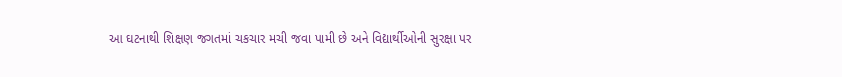આ ઘટનાથી શિક્ષણ જગતમાં ચકચાર મચી જવા પામી છે અને વિદ્યાર્થીઓની સુરક્ષા પર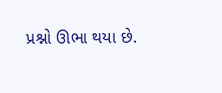પ્રશ્નો ઊભા થયા છે.